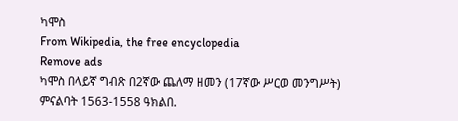ካሞስ
From Wikipedia, the free encyclopedia
Remove ads
ካሞስ በላይኛ ግብጽ በ2ኛው ጨለማ ዘመን (17ኛው ሥርወ መንግሥት) ምናልባት 1563-1558 ዓክልበ.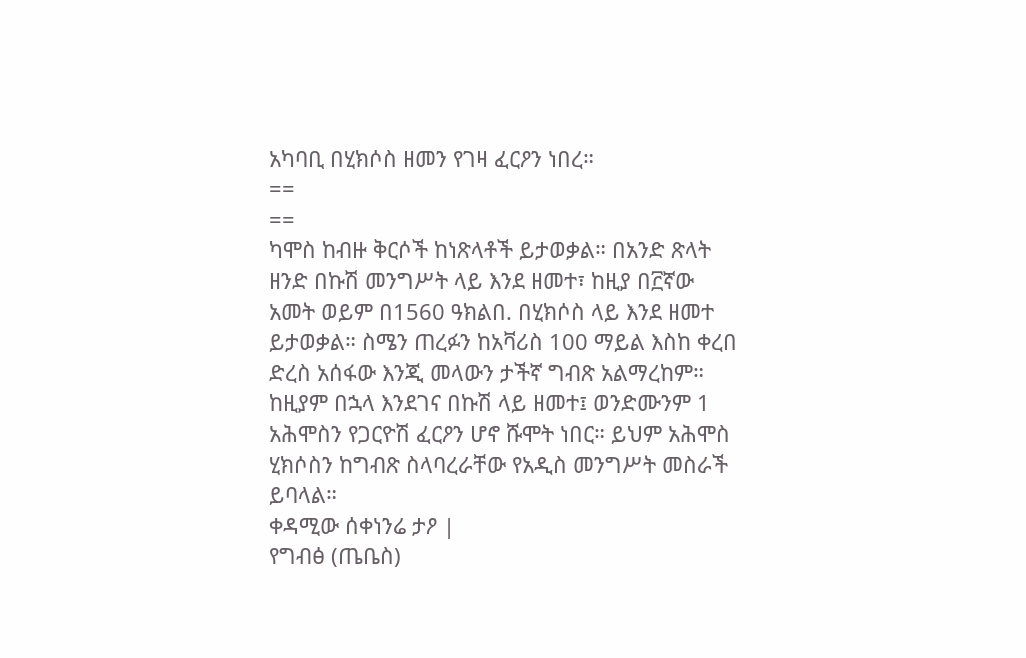አካባቢ በሂክሶስ ዘመን የገዛ ፈርዖን ነበረ።
==
==
ካሞስ ከብዙ ቅርሶች ከነጽላቶች ይታወቃል። በአንድ ጽላት ዘንድ በኩሽ መንግሥት ላይ እንደ ዘመተ፣ ከዚያ በ፫ኛው አመት ወይም በ1560 ዓክልበ. በሂክሶስ ላይ እንደ ዘመተ ይታወቃል። ስሜን ጠረፉን ከአቫሪስ 100 ማይል እስከ ቀረበ ድረስ አሰፋው እንጂ መላውን ታችኛ ግብጽ አልማረከም። ከዚያም በኋላ እንደገና በኩሽ ላይ ዘመተ፤ ወንድሙንም 1 አሕሞስን የጋርዮሽ ፈርዖን ሆኖ ሹሞት ነበር። ይህም አሕሞስ ሂክሶስን ከግብጽ ስላባረራቸው የአዲስ መንግሥት መስራች ይባላል።
ቀዳሚው ሰቀነንሬ ታዖ |
የግብፅ (ጤቤስ)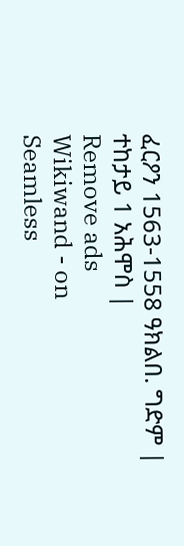ፈርዖን 1563-1558 ዓክልበ. ግድም |
ተከታይ 1 አሕሞስ |
Remove ads
Wikiwand - on
Seamless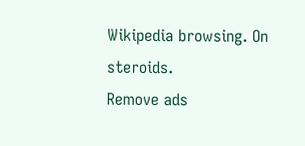Wikipedia browsing. On steroids.
Remove ads